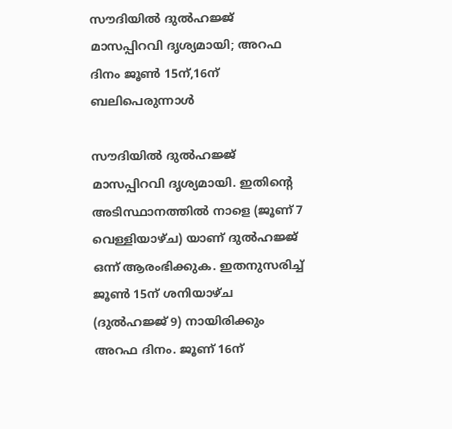സൗദിയിൽ ദുൽഹജ്ജ് മാസപ്പിറവി ദൃശ്യമായി; അറഫ ദിനം ജൂൺ 15ന്,16ന് ബലിപെരുന്നാൾ

സൗദിയിൽ ദുൽഹജ്ജ് മാസപ്പിറവി ദൃശ്യമായി. ഇതിൻ്റെ അടിസ്ഥാനത്തിൽ നാളെ (ജൂണ് 7 വെള്ളിയാഴ്ച) യാണ് ദുൽഹജ്ജ് ഒന്ന് ആരംഭിക്കുക. ഇതനുസരിച്ച് ജൂൺ 15ന് ശനിയാഴ്ച (ദുൽഹജ്ജ് 9) നായിരിക്കും അറഫ ദിനം. ജൂണ് 16ന്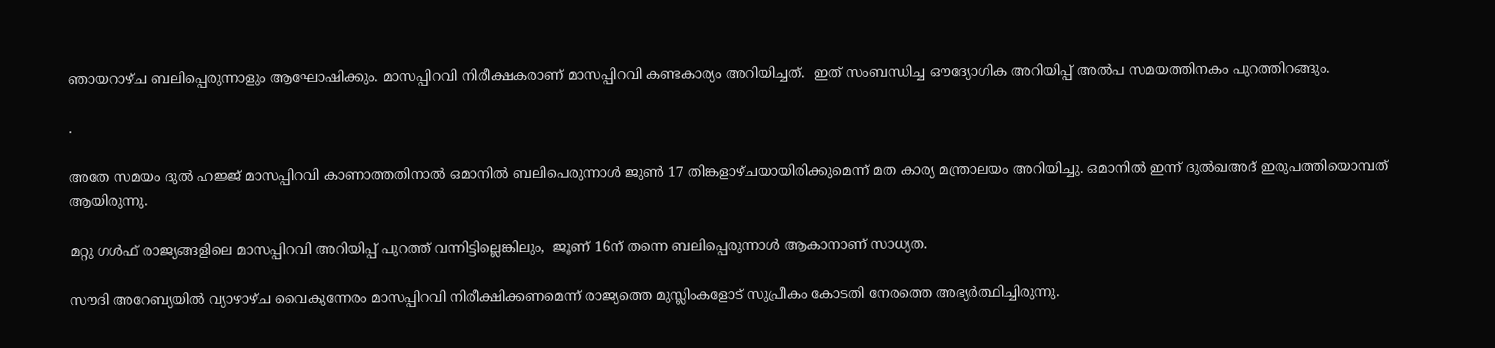ഞായറാഴ്ച ബലിപ്പെരുന്നാളും ആഘോഷിക്കും. മാസപ്പിറവി നിരീക്ഷകരാണ് മാസപ്പിറവി കണ്ടകാര്യം അറിയിച്ചത്.  ഇത് സംബന്ധിച്ച ഔദ്യോഗിക അറിയിപ്പ് അൽപ സമയത്തിനകം പുറത്തിറങ്ങും.

.

അതേ സമയം ദുൽ ഹജ്ജ് മാസപ്പിറവി കാണാത്തതിനാൽ ഒമാനിൽ ബലിപെരുന്നാൾ ജുൺ 17 തിങ്കളാഴ്ചയായിരിക്കുമെന്ന് മത കാര്യ മന്ത്രാലയം അറിയിച്ചു. ഒമാനിൽ ഇന്ന് ദുൽഖഅദ് ഇരുപത്തിയൊമ്പത് ആയിരുന്നു.

മറ്റു ഗൾഫ് രാജ്യങ്ങളിലെ മാസപ്പിറവി അറിയിപ്പ് പുറത്ത് വന്നിട്ടില്ലെങ്കിലും,  ജൂണ് 16ന് തന്നെ ബലിപ്പെരുന്നാൾ ആകാനാണ് സാധ്യത.

സൗദി അറേബ്യയില്‍ വ്യാഴാഴ്ച വൈകുന്നേരം മാസപ്പിറവി നിരീക്ഷിക്കണമെന്ന് രാജ്യത്തെ മുസ്ലിംകളോട് സുപ്രീകം കോടതി നേരത്തെ അഭ്യര്‍ത്ഥിച്ചിരുന്നു.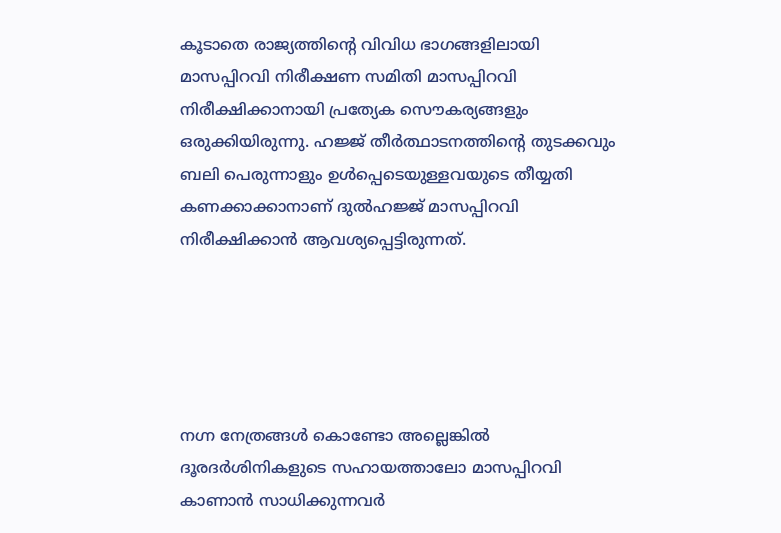കൂടാതെ രാജ്യത്തിൻ്റെ വിവിധ ഭാഗങ്ങളിലായി മാസപ്പിറവി നിരീക്ഷണ സമിതി മാസപ്പിറവി നിരീക്ഷിക്കാനായി പ്രത്യേക സൌകര്യങ്ങളും ഒരുക്കിയിരുന്നു. ഹജ്ജ് തീര്‍ത്ഥാടനത്തിന്റെ തുടക്കവും ബലി പെരുന്നാളും ഉള്‍പ്പെടെയുള്ളവയുടെ തീയ്യതി കണക്കാക്കാനാണ് ദുല്‍ഹജ്ജ് മാസപ്പിറവി നിരീക്ഷിക്കാന്‍ ആവശ്യപ്പെട്ടിരുന്നത്.





നഗ്ന നേത്രങ്ങള്‍ കൊണ്ടോ അല്ലെങ്കില്‍ ദൂരദര്‍ശിനികളുടെ സഹായത്താലോ മാസപ്പിറവി കാണാന്‍ സാധിക്കുന്നവര്‍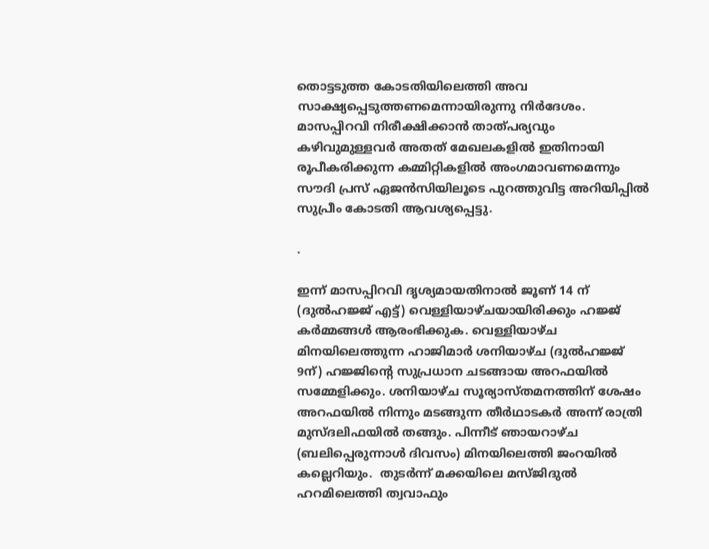തൊട്ടടുത്ത കോടതിയിലെത്തി അവ സാക്ഷ്യപ്പെടുത്തണമെന്നായിരുന്നു നിര്‍ദേശം. മാസപ്പിറവി നിരീക്ഷിക്കാന്‍ താത്പര്യവും കഴിവുമുള്ളവര്‍ അതത് മേഖലകളില്‍ ഇതിനായി രൂപീകരിക്കുന്ന കമ്മിറ്റികളില്‍ അംഗമാവണമെന്നും സൗദി പ്രസ് ഏജന്‍സിയിലൂടെ പുറത്തുവിട്ട അറിയിപ്പില്‍ സുപ്രീം കോടതി ആവശ്യപ്പെട്ടു.

.

ഇന്ന് മാസപ്പിറവി ദൃശ്യമായതിനാൽ ജൂണ് 14 ന് (ദുൽഹജ്ജ് എട്ട്) വെള്ളിയാഴ്ചയായിരിക്കും ഹജ്ജ് കർമ്മങ്ങൾ ആരംഭിക്കുക. വെള്ളിയാഴ്ച മിനയിലെത്തുന്ന ഹാജിമാർ ശനിയാഴ്ച (ദുൽഹജ്ജ് 9ന്) ഹജ്ജിൻ്റെ സുപ്രധാന ചടങ്ങായ അറഫയിൽ സമ്മേളിക്കും. ശനിയാഴ്ച സൂര്യാസ്തമനത്തിന് ശേഷം അറഫയിൽ നിന്നും മടങ്ങുന്ന തീർഥാടകർ അന്ന് രാത്രി മുസ്ദലിഫയിൽ തങ്ങും. പിന്നീട് ഞായറാഴ്ച (ബലിപ്പെരുന്നാൾ ദിവസം) മിനയിലെത്തി ജംറയിൽ കല്ലെറിയും.  തുടർന്ന് മക്കയിലെ മസ്ജിദുൽ ഹറമിലെത്തി ത്വവാഫും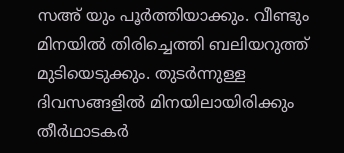സഅ് യും പൂർത്തിയാക്കും. വീണ്ടും മിനയിൽ തിരിച്ചെത്തി ബലിയറുത്ത് മുടിയെടുക്കും. തുടർന്നുള്ള ദിവസങ്ങളിൽ മിനയിലായിരിക്കും തീർഥാടകർ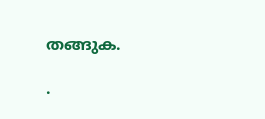തങ്ങുക.

.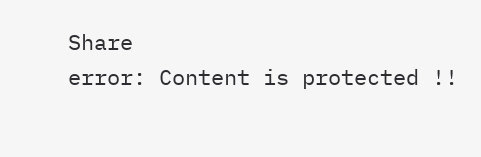Share
error: Content is protected !!